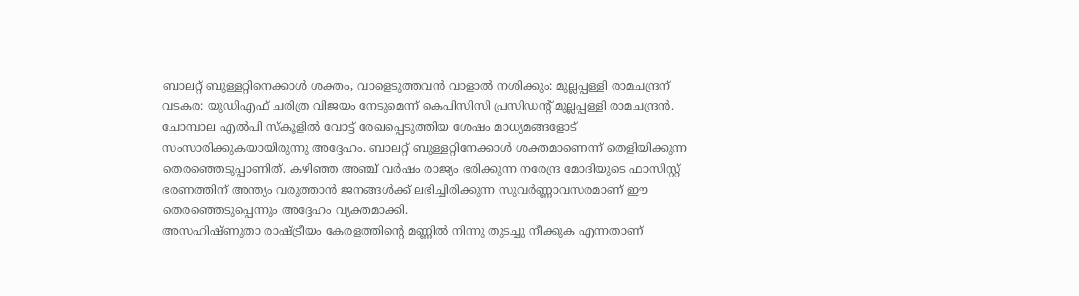ബാലറ്റ് ബുള്ളറ്റിനെക്കാൾ ശക്തം, വാളെടുത്തവൻ വാളാൽ നശിക്കും: മുല്ലപ്പള്ളി രാമചന്ദ്രന്
വടകര: യുഡിഎഫ് ചരിത്ര വിജയം നേടുമെന്ന് കെപിസിസി പ്രസിഡൻ്റ് മുല്ലപ്പള്ളി രാമചന്ദ്രൻ. ചോമ്പാല എൽപി സ്കൂളിൽ വോട്ട് രേഖപ്പെടുത്തിയ ശേഷം മാധ്യമങ്ങളോട് സംസാരിക്കുകയായിരുന്നു അദ്ദേഹം. ബാലറ്റ് ബുള്ളറ്റിനേക്കാൾ ശക്തമാണെന്ന് തെളിയിക്കുന്ന തെരഞ്ഞെടുപ്പാണിത്. കഴിഞ്ഞ അഞ്ച് വർഷം രാജ്യം ഭരിക്കുന്ന നരേന്ദ്ര മോദിയുടെ ഫാസിസ്റ്റ് ഭരണത്തിന് അന്ത്യം വരുത്താൻ ജനങ്ങൾക്ക് ലഭിച്ചിരിക്കുന്ന സുവർണ്ണാവസരമാണ് ഈ തെരഞ്ഞെടുപ്പെന്നും അദ്ദേഹം വ്യക്തമാക്കി.
അസഹിഷ്ണുതാ രാഷ്ട്രീയം കേരളത്തിന്റെ മണ്ണിൽ നിന്നു തുടച്ചു നീക്കുക എന്നതാണ്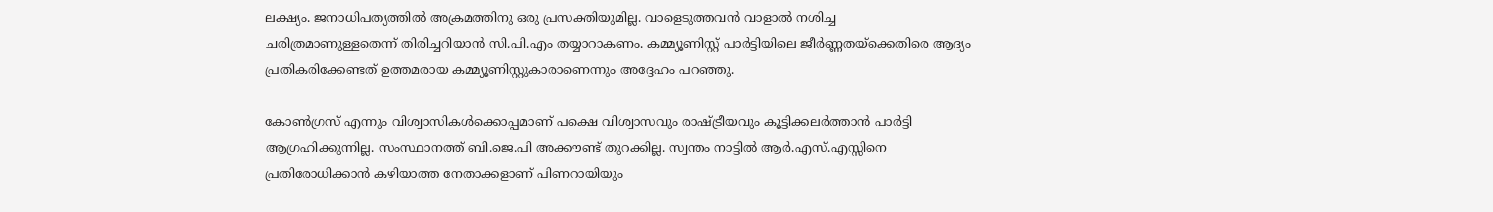ലക്ഷ്യം. ജനാധിപത്യത്തിൽ അക്രമത്തിനു ഒരു പ്രസക്തിയുമില്ല. വാളെടുത്തവൻ വാളാൽ നശിച്ച ചരിത്രമാണുള്ളതെന്ന് തിരിച്ചറിയാൻ സി.പി.എം തയ്യാറാകണം. കമ്മ്യൂണിസ്റ്റ് പാർട്ടിയിലെ ജീർണ്ണതയ്ക്കെതിരെ ആദ്യം പ്രതികരിക്കേണ്ടത് ഉത്തമരായ കമ്മ്യൂണിസ്റ്റുകാരാണെന്നും അദ്ദേഹം പറഞ്ഞു.

കോൺഗ്രസ് എന്നും വിശ്വാസികൾക്കൊപ്പമാണ് പക്ഷെ വിശ്വാസവും രാഷ്ട്രീയവും കൂട്ടിക്കലർത്താൻ പാർട്ടി ആഗ്രഹിക്കുന്നില്ല. സംസ്ഥാനത്ത് ബി.ജെ.പി അക്കൗണ്ട് തുറക്കില്ല. സ്വന്തം നാട്ടിൽ ആർ.എസ്.എസ്സിനെ പ്രതിരോധിക്കാൻ കഴിയാത്ത നേതാക്കളാണ് പിണറായിയും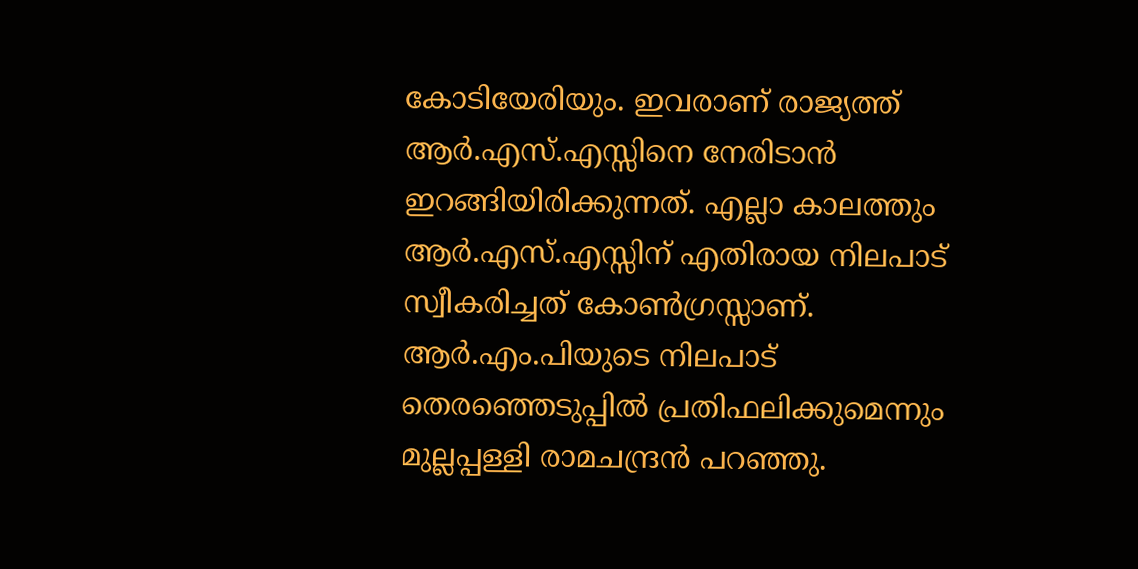കോടിയേരിയും. ഇവരാണ് രാജ്യത്ത് ആർ.എസ്.എസ്സിനെ നേരിടാൻ ഇറങ്ങിയിരിക്കുന്നത്. എല്ലാ കാലത്തും ആർ.എസ്.എസ്സിന് എതിരായ നിലപാട് സ്വീകരിച്ചത് കോൺഗ്രസ്സാണ്. ആർ.എം.പിയുടെ നിലപാട് തെരഞ്ഞെടുപ്പിൽ പ്രതിഫലിക്കുമെന്നും മുല്ലപ്പള്ളി രാമചന്ദ്രൻ പറഞ്ഞു.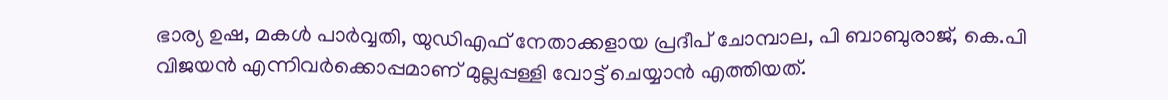ഭാര്യ ഉഷ, മകൾ പാർവ്വതി, യുഡിഎഫ് നേതാക്കളായ പ്രദീപ് ചോമ്പാല, പി ബാബുരാജ്, കെ.പി വിജയൻ എന്നിവർക്കൊപ്പമാണ് മുല്ലപ്പള്ളി വോട്ട് ചെയ്യാൻ എത്തിയത്.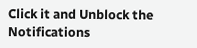Click it and Unblock the Notifications